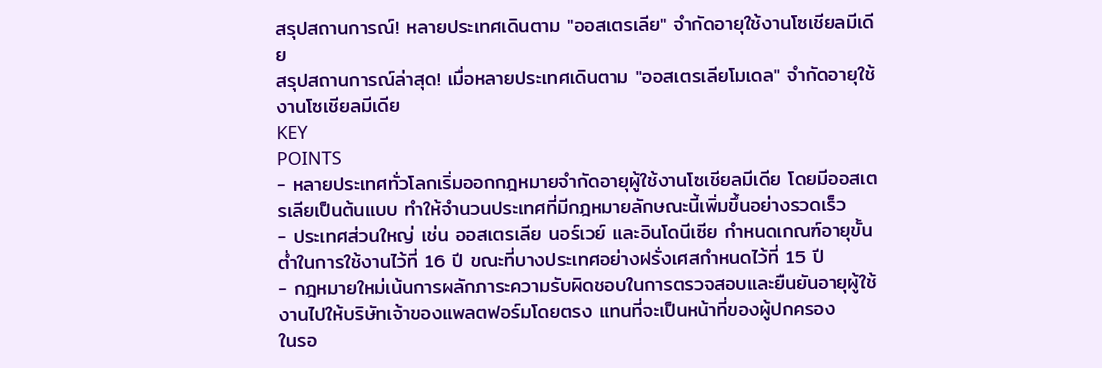สรุปสถานการณ์! หลายประเทศเดินตาม "ออสเตรเลีย" จำกัดอายุใช้งานโซเชียลมีเดีย
สรุปสถานการณ์ล่าสุด! เมื่อหลายประเทศเดินตาม "ออสเตรเลียโมเดล" จำกัดอายุใช้งานโซเชียลมีเดีย
KEY
POINTS
- หลายประเทศทั่วโลกเริ่มออกกฎหมายจำกัดอายุผู้ใช้งานโซเชียลมีเดีย โดยมีออสเตรเลียเป็นต้นแบบ ทำให้จำนวนประเทศที่มีกฎหมายลักษณะนี้เพิ่มขึ้นอย่างรวดเร็ว
- ประเทศส่วนใหญ่ เช่น ออสเตรเลีย นอร์เวย์ และอินโดนีเซีย กำหนดเกณฑ์อายุขั้นต่ำในการใช้งานไว้ที่ 16 ปี ขณะที่บางประเทศอย่างฝรั่งเศสกำหนดไว้ที่ 15 ปี
- กฎหมายใหม่เน้นการผลักภาระความรับผิดชอบในการตรวจสอบและยืนยันอายุผู้ใช้งานไปให้บริษัทเจ้าของแพลตฟอร์มโดยตรง แทนที่จะเป็นหน้าที่ของผู้ปกครอง
ในรอ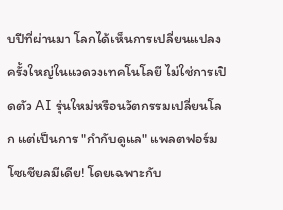บปีที่ผ่านมา โลกได้เห็นการเปลี่ยนแปลงครั้งใหญ่ในแวดวงเทคโนโลยี ไม่ใช่การเปิดตัว AI รุ่นใหม่หรือนวัตกรรมเปลี่ยนโลก แต่เป็นการ "กำกับดูแล" แพลตฟอร์มโซเชียลมีเดีย! โดยเฉพาะกับ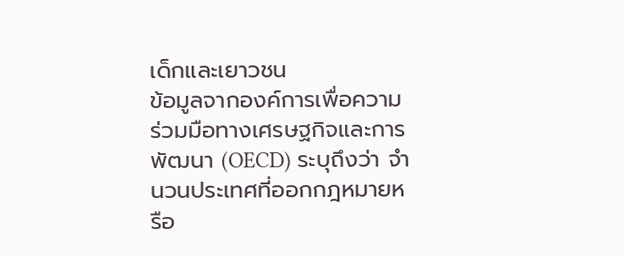เด็กและเยาวชน
ข้อมูลจากองค์การเพื่อความร่วมมือทางเศรษฐกิจและการพัฒนา (OECD) ระบุถึงว่า จำนวนประเทศที่ออกกฎหมายหรือ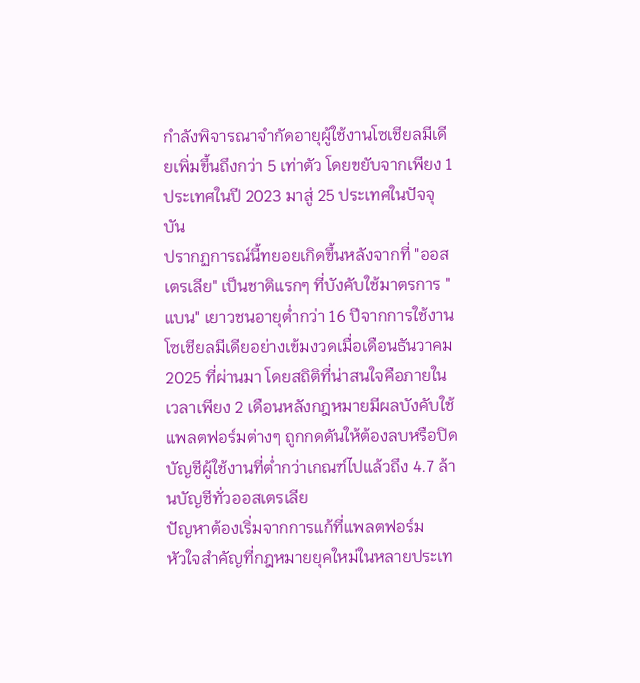กำลังพิจารณาจำกัดอายุผู้ใช้งานโซเชียลมีเดียเพิ่มขึ้นถึงกว่า 5 เท่าตัว โดยขยับจากเพียง 1 ประเทศในปี 2023 มาสู่ 25 ประเทศในปัจจุบัน
ปรากฏการณ์นี้ทยอยเกิดขึ้นหลังจากที่ "ออสเตรเลีย" เป็นชาติแรกๆ ที่บังคับใช้มาตรการ "แบน" เยาวชนอายุต่ำกว่า 16 ปีจากการใช้งานโซเชียลมีเดียอย่างเข้มงวดเมื่อเดือนธันวาคม 2025 ที่ผ่านมา โดยสถิติที่น่าสนใจคือภายในเวลาเพียง 2 เดือนหลังกฎหมายมีผลบังคับใช้ แพลตฟอร์มต่างๆ ถูกกดดันให้ต้องลบหรือปิดบัญชีผู้ใช้งานที่ต่ำกว่าเกณฑ์ไปแล้วถึง 4.7 ล้านบัญชีทั่วออสเตรเลีย
ปัญหาต้องเริ่มจากการแก้ที่แพลตฟอร์ม
หัวใจสำคัญที่กฎหมายยุคใหม่ในหลายประเท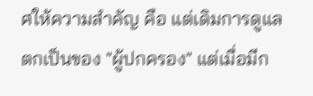ศให้ความสำคัญ คือ แต่เดิมการดูแลตกเป็นของ "ผู้ปกครอง" แต่เมื่อมีก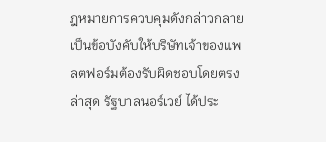ฎหมายการควบคุมดังกล่าวกลายเป็นข้อบังคับให้บริษัทเจ้าของแพลตฟอร์มต้องรับผิดชอบโดยตรง
ล่าสุด รัฐบาลนอร์เวย์ ได้ประ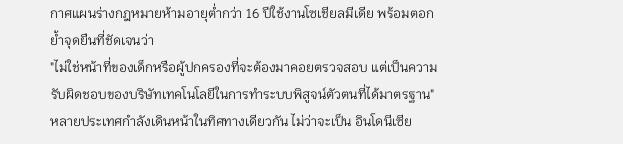กาศแผนร่างกฎหมายห้ามอายุต่ำกว่า 16 ปีใช้งานโซเชียลมีเดีย พร้อมตอกย้ำจุดยืนที่ชัดเจนว่า
"ไม่ใช่หน้าที่ของเด็กหรือผู้ปกครองที่จะต้องมาคอยตรวจสอบ แต่เป็นความรับผิดชอบของบริษัทเทคโนโลยีในการทำระบบพิสูจน์ตัวตนที่ได้มาตรฐาน"
หลายประเทศกำลังเดินหน้าในทิศทางเดียวกัน ไม่ว่าจะเป็น อินโดนีเซีย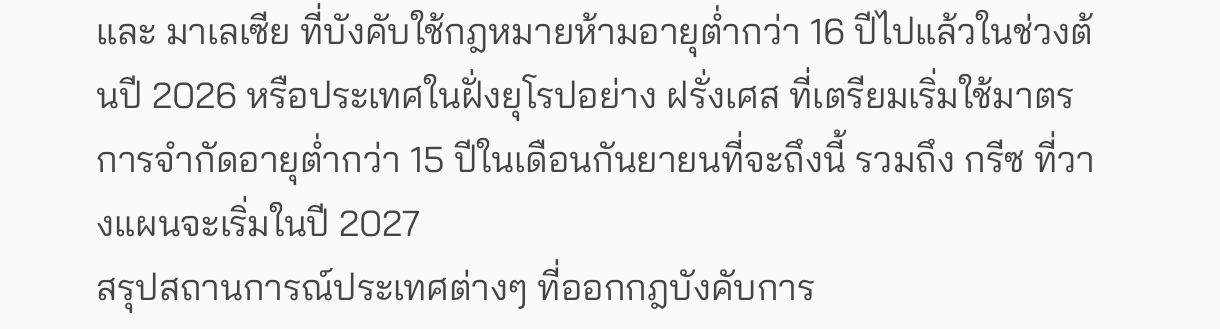และ มาเลเซีย ที่บังคับใช้กฎหมายห้ามอายุต่ำกว่า 16 ปีไปแล้วในช่วงต้นปี 2026 หรือประเทศในฝั่งยุโรปอย่าง ฝรั่งเศส ที่เตรียมเริ่มใช้มาตรการจำกัดอายุต่ำกว่า 15 ปีในเดือนกันยายนที่จะถึงนี้ รวมถึง กรีซ ที่วางแผนจะเริ่มในปี 2027
สรุปสถานการณ์ประเทศต่างๆ ที่ออกกฎบังคับการ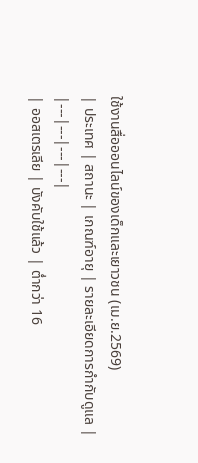ใช้งานสื่อออนไลน์ของเด็กและเยาวชน (เม.ย.2569)
| ประเทศ | สถานะ | เกณฑ์อายุ | รายละเอียดการกำกับดูแล |
|---|---|---|---|
| ออสเตรเลีย | บังคับใช้แล้ว | ต่ำกว่า 16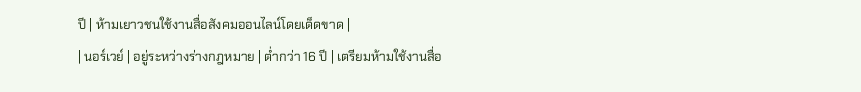ปี | ห้ามเยาวชนใช้งานสื่อสังคมออนไลน์โดยเด็ดขาด |
| นอร์เวย์ | อยู่ระหว่างร่างกฎหมาย | ต่ำกว่า 16 ปี | เตรียมห้ามใช้งานสื่อ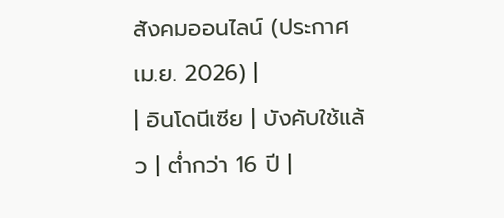สังคมออนไลน์ (ประกาศ เม.ย. 2026) |
| อินโดนีเซีย | บังคับใช้แล้ว | ต่ำกว่า 16 ปี |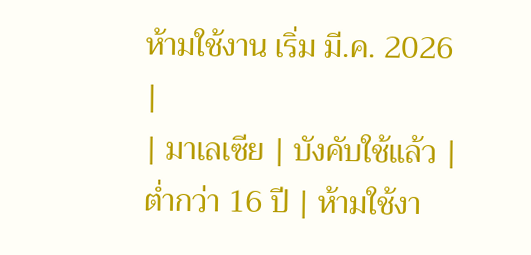ห้ามใช้งาน เริ่ม มี.ค. 2026 |
| มาเลเซีย | บังคับใช้แล้ว | ต่ำกว่า 16 ปี | ห้ามใช้งา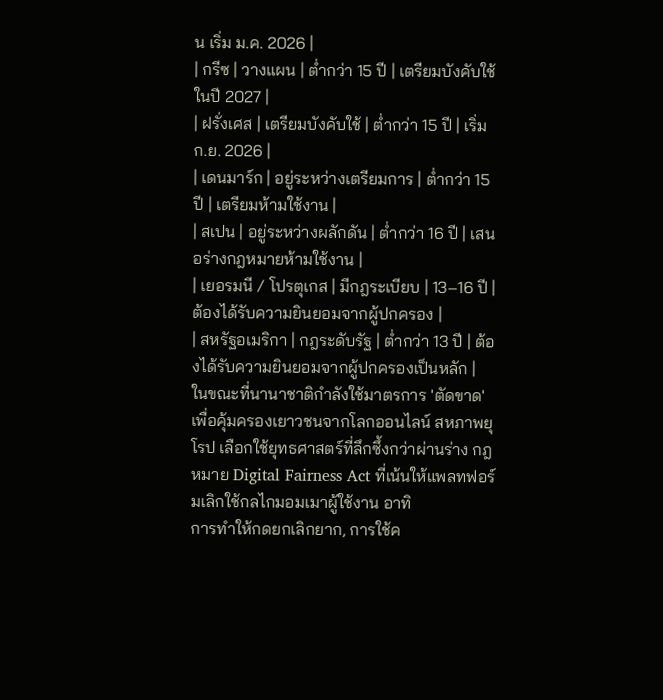น เริ่ม ม.ค. 2026 |
| กรีซ | วางแผน | ต่ำกว่า 15 ปี | เตรียมบังคับใช้ในปี 2027 |
| ฝรั่งเศส | เตรียมบังคับใช้ | ต่ำกว่า 15 ปี | เริ่ม ก.ย. 2026 |
| เดนมาร์ก | อยู่ระหว่างเตรียมการ | ต่ำกว่า 15 ปี | เตรียมห้ามใช้งาน |
| สเปน | อยู่ระหว่างผลักดัน | ต่ำกว่า 16 ปี | เสนอร่างกฎหมายห้ามใช้งาน |
| เยอรมนี / โปรตุเกส | มีกฎระเบียบ | 13–16 ปี | ต้องได้รับความยินยอมจากผู้ปกครอง |
| สหรัฐอเมริกา | กฎระดับรัฐ | ต่ำกว่า 13 ปี | ต้องได้รับความยินยอมจากผู้ปกครองเป็นหลัก |
ในขณะที่นานาชาติกำลังใช้มาตรการ 'ตัดขาด' เพื่อคุ้มครองเยาวชนจากโลกออนไลน์ สหภาพยุโรป เลือกใช้ยุทธศาสตร์ที่ลึกซึ้งกว่าผ่านร่าง กฎหมาย Digital Fairness Act ที่เน้นให้แพลทฟอร์มเลิกใช้กลไกมอมเมาผู้ใช้งาน อาทิ
การทำให้กดยกเลิกยาก, การใช้ค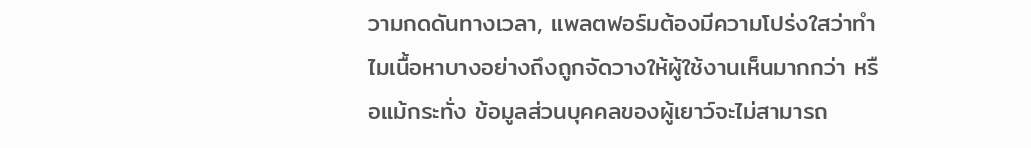วามกดดันทางเวลา, แพลตฟอร์มต้องมีความโปร่งใสว่าทำไมเนื้อหาบางอย่างถึงถูกจัดวางให้ผู้ใช้งานเห็นมากกว่า หรือแม้กระทั่ง ข้อมูลส่วนบุคคลของผู้เยาว์จะไม่สามารถ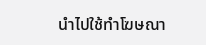นำไปใช้ทำโฆษณา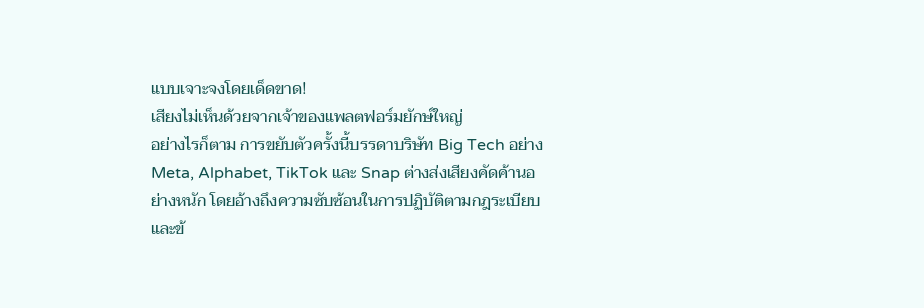แบบเจาะจงโดยเด็ดขาด!
เสียงไม่เห็นด้วยจากเจ้าของแพลตฟอร์มยักษ์ใหญ่
อย่างไรก็ตาม การขยับตัวครั้งนี้บรรดาบริษัท Big Tech อย่าง Meta, Alphabet, TikTok และ Snap ต่างส่งเสียงคัดค้านอย่างหนัก โดยอ้างถึงความซับซ้อนในการปฏิบัติตามกฎระเบียบ และข้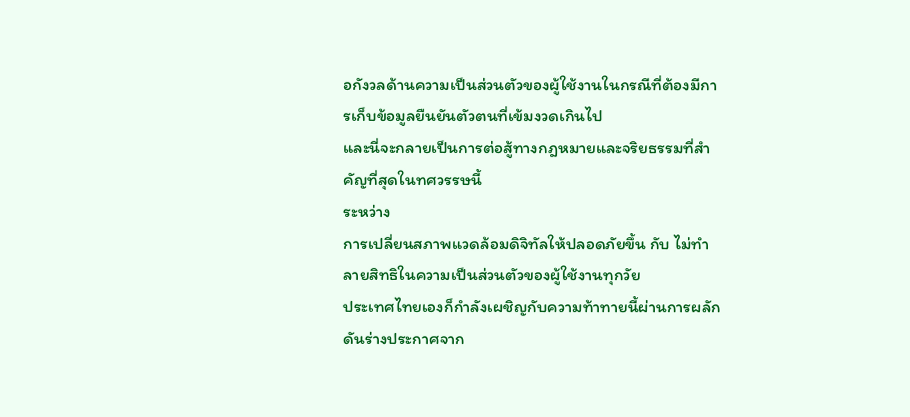อกังวลด้านความเป็นส่วนตัวของผู้ใช้งานในกรณีที่ต้องมีการเก็บข้อมูลยืนยันตัวตนที่เข้มงวดเกินไป
และนี่จะกลายเป็นการต่อสู้ทางกฎหมายและจริยธรรมที่สำคัญที่สุดในทศวรรษนี้
ระหว่าง
การเปลี่ยนสภาพแวดล้อมดิจิทัลให้ปลอดภัยขึ้น กับ ไม่ทำลายสิทธิในความเป็นส่วนตัวของผู้ใช้งานทุกวัย
ประเทศไทยเองก็กำลังเผชิญกับความท้าทายนี้ผ่านการผลักดันร่างประกาศจาก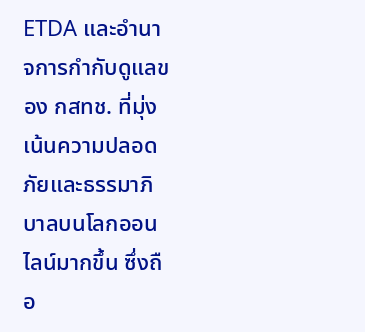ETDA และอำนาจการกำกับดูแลของ กสทช. ที่มุ่งเน้นความปลอดภัยและธรรมาภิบาลบนโลกออนไลน์มากขึ้น ซึ่งถือ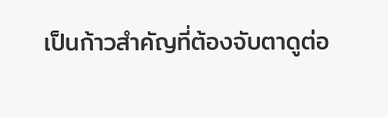เป็นก้าวสำคัญที่ต้องจับตาดูต่อ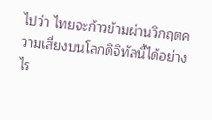ไปว่า ไทยจะก้าวข้ามผ่านวิกฤตความเสี่ยงบนโลกดิจิทัลนี้ได้อย่างไร